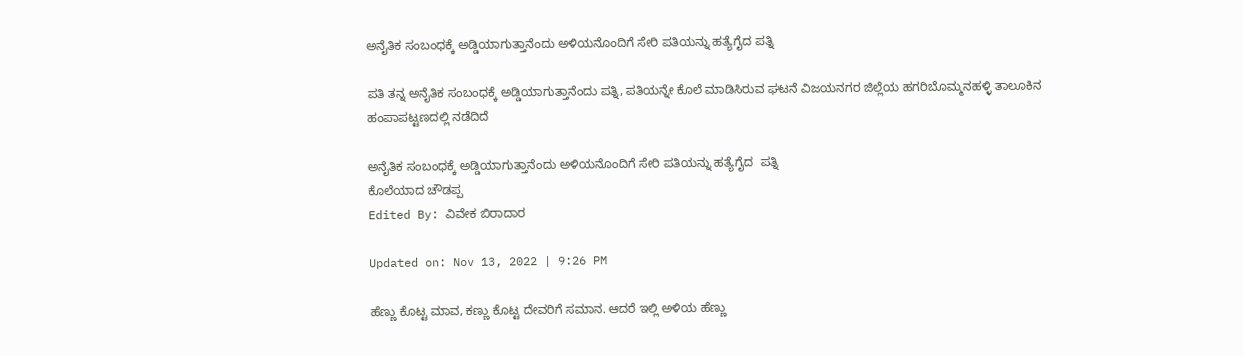ಅನೈತಿಕ ಸಂಬಂಧಕ್ಕೆ ಅಡ್ಡಿಯಾಗುತ್ತಾನೆಂದು ಅಳಿಯನೊಂದಿಗೆ ಸೇರಿ ಪತಿಯನ್ನು ಹತ್ಯೆಗೈದ ಪತ್ನಿ

ಪತಿ ತನ್ನ ಅನೈತಿಕ ಸಂಬಂಧಕ್ಕೆ ಅಡ್ಡಿಯಾಗುತ್ತಾನೆಂದು ಪತ್ನಿ, ಪತಿಯನ್ನೇ ಕೊಲೆ ಮಾಡಿಸಿರುವ ಘಟನೆ ವಿಜಯನಗರ ಜಿಲ್ಲೆಯ ಹಗರಿಬೊಮ್ಮನಹಳ್ಳಿ ತಾಲೂಕಿನ ಹಂಪಾಪಟ್ಟಣದಲ್ಲಿ ನಡೆದಿದೆ

ಅನೈತಿಕ ಸಂಬಂಧಕ್ಕೆ ಅಡ್ಡಿಯಾಗುತ್ತಾನೆಂದು ಅಳಿಯನೊಂದಿಗೆ ಸೇರಿ ಪತಿಯನ್ನು ಹತ್ಯೆಗೈದ  ಪತ್ನಿ
ಕೊಲೆಯಾದ ಚೌಡಪ್ಪ
Edited By: ವಿವೇಕ ಬಿರಾದಾರ

Updated on: Nov 13, 2022 | 9:26 PM

ಹೆಣ್ಣು ಕೊಟ್ಟ ಮಾವ, ಕಣ್ಣು ಕೊಟ್ಟ ದೇವರಿಗೆ ಸಮಾನ. ಆದರೆ ಇಲ್ಲಿ ಅಳಿಯ ಹೆಣ್ಣು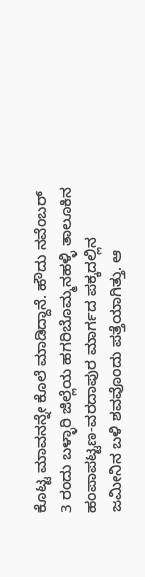ಕೊಟ್ಟ ಮಾವನನ್ನೇ ಕೊಲೆ ಮಾಡಿದ್ದಾನೆ. ಹೌದು ನವೆಂಬರ್ 3 ರಂದು ಬಳ್ಳಾರಿ ಜಿಲ್ಲೆಯ ಹಗರಿಬೊಮ್ಮನಹಳ್ಳಿ ತಾಲೂಕಿನ ಹಂಪಾಪಟ್ಟಣ-ವರದಾಪುರ ಮಾರ್ಗದ ಪಕ್ಕದಲ್ಲಿನ ಜಮೀನಿನ ಬಳಿ ಶವವೊಂದು ಪತ್ತೆಯಾಗಿತ್ತು. ಆ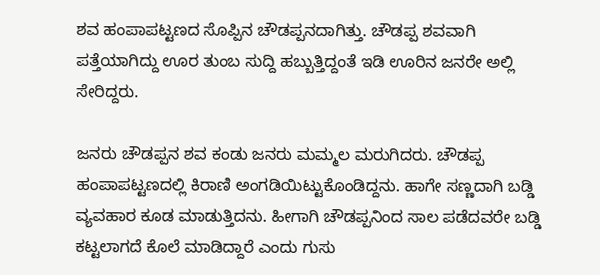ಶವ ಹಂಪಾಪಟ್ಟಣದ ಸೊಪ್ಪಿನ ಚೌಡಪ್ಪನದಾಗಿತ್ತು. ಚೌಡಪ್ಪ ಶವವಾಗಿ ಪತ್ತೆಯಾಗಿದ್ದು ಊರ ತುಂಬ ಸುದ್ದಿ ಹಬ್ಬುತ್ತಿದ್ದಂತೆ ಇಡಿ ಊರಿನ ಜನರೇ ಅಲ್ಲಿ ಸೇರಿದ್ದರು.

ಜನರು ಚೌಡಪ್ಪನ ಶವ ಕಂಡು ಜನರು ಮಮ್ಮಲ ಮರುಗಿದರು. ಚೌಡಪ್ಪ ಹಂಪಾಪಟ್ಟಣದಲ್ಲಿ ಕಿರಾಣಿ ಅಂಗಡಿಯಿಟ್ಟುಕೊಂಡಿದ್ದನು. ಹಾಗೇ ಸಣ್ಣದಾಗಿ ಬಡ್ಡಿ ವ್ಯವಹಾರ ಕೂಡ ಮಾಡುತ್ತಿದನು. ಹೀಗಾಗಿ ಚೌಡಪ್ಪನಿಂದ ಸಾಲ ಪಡೆದವರೇ ಬಡ್ಡಿ ಕಟ್ಟಲಾಗದೆ ಕೊಲೆ ಮಾಡಿದ್ದಾರೆ ಎಂದು ಗುಸು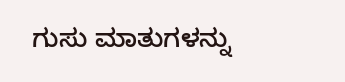ಗುಸು ಮಾತುಗಳನ್ನು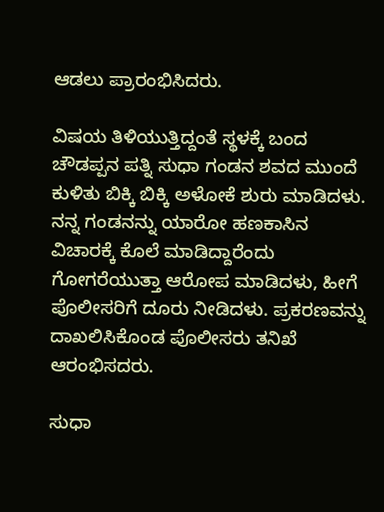ಆಡಲು ಪ್ರಾರಂಭಿಸಿದರು.

ವಿಷಯ ತಿಳಿಯುತ್ತಿದ್ದಂತೆ ಸ್ಥಳಕ್ಕೆ ಬಂದ ಚೌಡಪ್ಪನ ಪತ್ನಿ ಸುಧಾ ಗಂಡನ ಶವದ ಮುಂದೆ ಕುಳಿತು ಬಿಕ್ಕಿ ಬಿಕ್ಕಿ ಅಳೋಕೆ ಶುರು ಮಾಡಿದಳು. ನನ್ನ ಗಂಡನನ್ನು ಯಾರೋ ಹಣಕಾಸಿನ ವಿಚಾರಕ್ಕೆ ಕೊಲೆ ಮಾಡಿದ್ದಾರೆಂದು ಗೋಗರೆಯುತ್ತಾ ಆರೋಪ ಮಾಡಿದಳು, ಹೀಗೆ ಪೊಲೀಸರಿಗೆ ದೂರು ನೀಡಿದಳು. ಪ್ರಕರಣವನ್ನು ದಾಖಲಿಸಿಕೊಂಡ ಪೊಲೀಸರು ತನಿಖೆ ಆರಂಭಿಸದರು.

ಸುಧಾ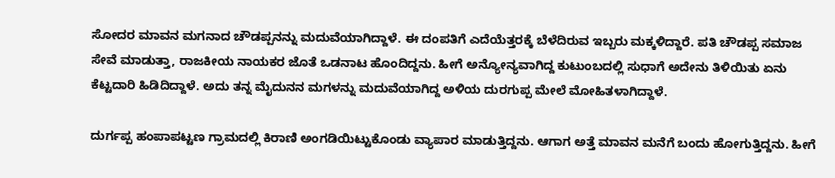ಸೋದರ ಮಾವನ ಮಗನಾದ ಚೌಡಪ್ಪನನ್ನು ಮದುವೆಯಾಗಿದ್ದಾಳೆ. ಈ ದಂಪತಿಗೆ ಎದೆಯೆತ್ತರಕ್ಕೆ ಬೆಳೆದಿರುವ ಇಬ್ಬರು ಮಕ್ಕಳಿದ್ದಾರೆ. ಪತಿ ಚೌಡಪ್ಪ ಸಮಾಜ ಸೇವೆ ಮಾಡುತ್ತಾ, ರಾಜಕೀಯ ನಾಯಕರ ಜೊತೆ ಒಡನಾಟ ಹೊಂದಿದ್ದನು. ಹೀಗೆ ಅನ್ಯೋನ್ಯವಾಗಿದ್ದ ಕುಟುಂಬದಲ್ಲಿ ಸುಧಾಗೆ ಅದೇನು ತಿಳಿಯಿತು ಏನು ಕೆಟ್ಟದಾರಿ ಹಿಡಿದಿದ್ದಾಳೆ. ಅದು ತನ್ನ ಮೈದುನನ ಮಗಳನ್ನು ಮದುವೆಯಾಗಿದ್ದ ಅಳಿಯ ದುರಗುಪ್ಪ ಮೇಲೆ ಮೋಹಿತಳಾಗಿದ್ದಾಳೆ.

ದುರ್ಗಪ್ಪ ಹಂಪಾಪಟ್ಟಣ ಗ್ರಾಮದಲ್ಲಿ ಕಿರಾಣಿ ಅಂಗಡಿಯಿಟ್ಟುಕೊಂಡು ವ್ಯಾಪಾರ ಮಾಡುತ್ತಿದ್ದನು. ಆಗಾಗ ಅತ್ತೆ ಮಾವನ ಮನೆಗೆ ಬಂದು ಹೋಗುತ್ತಿದ್ದನು. ಹೀಗೆ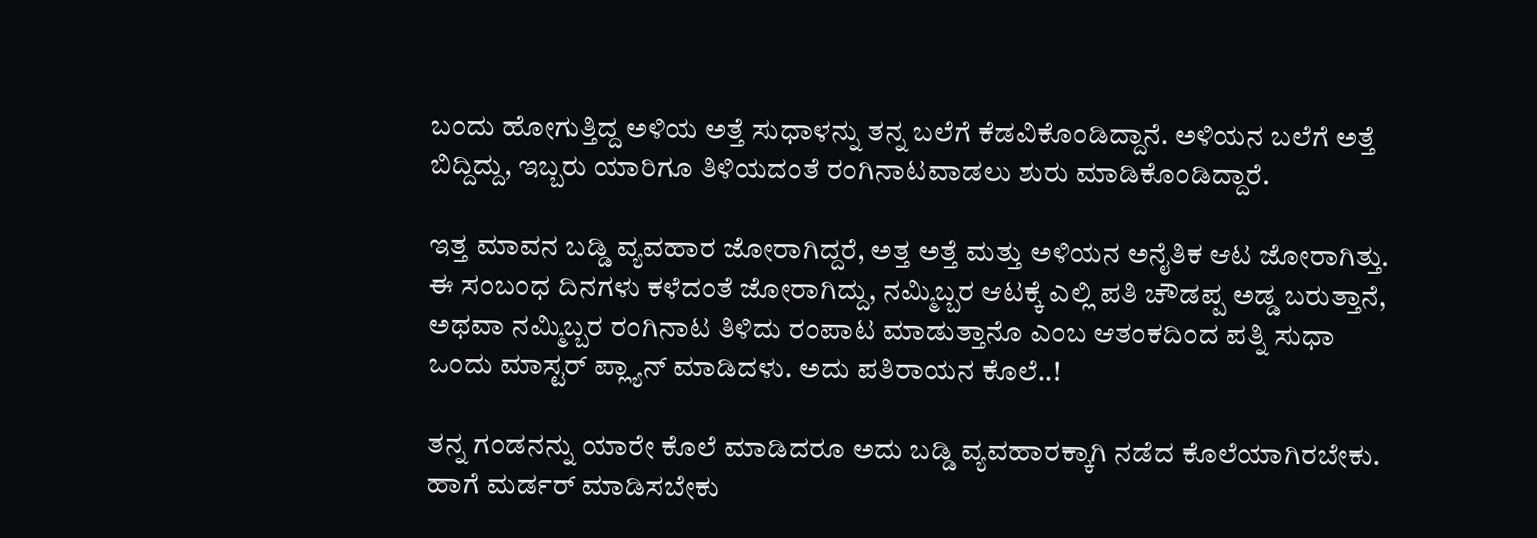ಬಂದು ಹೋಗುತ್ತಿದ್ದ ಅಳಿಯ ಅತ್ತೆ ಸುಧಾಳನ್ನು ತನ್ನ ಬಲೆಗೆ ಕೆಡವಿಕೊಂಡಿದ್ದಾನೆ. ಅಳಿಯನ ಬಲೆಗೆ ಅತ್ತೆ ಬಿದ್ದಿದ್ದು, ಇಬ್ಬರು ಯಾರಿಗೂ ತಿಳಿಯದಂತೆ ರಂಗಿನಾಟವಾಡಲು ಶುರು ಮಾಡಿಕೊಂಡಿದ್ದಾರೆ.

ಇತ್ತ ಮಾವನ ಬಡ್ಡಿ ವ್ಯವಹಾರ ಜೋರಾಗಿದ್ದರೆ, ಅತ್ತ ಅತ್ತೆ ಮತ್ತು ಅಳಿಯನ ಅನೈತಿಕ ಆಟ ಜೋರಾಗಿತ್ತು. ಈ ಸಂಬಂಧ ದಿನಗಳು ಕಳೆದಂತೆ ಜೋರಾಗಿದ್ದು, ನಮ್ಮಿಬ್ಬರ ಆಟಕ್ಕೆ ಎಲ್ಲಿ ಪತಿ ಚೌಡಪ್ಪ ಅಡ್ಡ ಬರುತ್ತಾನೆ, ಅಥವಾ ನಮ್ಮಿಬ್ಬರ ರಂಗಿನಾಟ ತಿಳಿದು ರಂಪಾಟ ಮಾಡುತ್ತಾನೊ ಎಂಬ ಆತಂಕದಿಂದ ಪತ್ನಿ ಸುಧಾ ಒಂದು ಮಾಸ್ಟರ್ ಪ್ಲ್ಯಾನ್ ಮಾಡಿದಳು. ಅದು ಪತಿರಾಯನ ಕೊಲೆ..!

ತನ್ನ ಗಂಡನನ್ನು ಯಾರೇ ಕೊಲೆ ಮಾಡಿದರೂ ಅದು ಬಡ್ಡಿ ವ್ಯವಹಾರಕ್ಕಾಗಿ ನಡೆದ ಕೊಲೆಯಾಗಿರಬೇಕು. ಹಾಗೆ ಮರ್ಡರ್ ಮಾಡಿಸಬೇಕು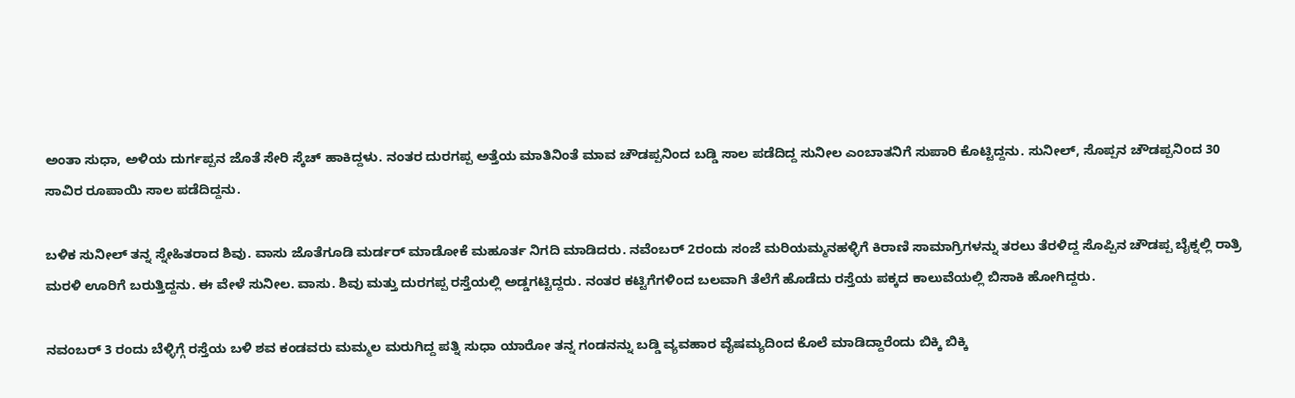ಅಂತಾ ಸುಧಾ, ಅಳಿಯ ದುರ್ಗಪ್ಪನ ಜೊತೆ ಸೇರಿ ಸ್ಕೆಚ್ ಹಾಕಿದ್ದಳು. ನಂತರ ದುರಗಪ್ಪ ಅತ್ತೆಯ ಮಾತಿನಿಂತೆ ಮಾವ ಚೌಡಪ್ಪನಿಂದ ಬಡ್ಡಿ ಸಾಲ ಪಡೆದಿದ್ದ ಸುನೀಲ ಎಂಬಾತನಿಗೆ ಸುಪಾರಿ ಕೊಟ್ಟಿದ್ದನು. ಸುನೀಲ್, ಸೊಪ್ಪನ ಚೌಡಪ್ಪನಿಂದ 30 ಸಾವಿರ ರೂಪಾಯಿ ಸಾಲ ಪಡೆದಿದ್ದನು.

ಬಳಿಕ ಸುನೀಲ್ ತನ್ನ ಸ್ನೇಹಿತರಾದ ಶಿವು. ವಾಸು ಜೊತೆಗೂಡಿ ಮರ್ಡರ್ ಮಾಡೋಕೆ ಮಹೂರ್ತ ನಿಗದಿ ಮಾಡಿದರು. ನವೆಂಬರ್ 2ರಂದು ಸಂಜೆ ಮರಿಯಮ್ಮನಹಳ್ಳಿಗೆ ಕಿರಾಣಿ ಸಾಮಾಗ್ರಿಗಳನ್ನು ತರಲು ತೆರಳಿದ್ದ ಸೊಪ್ಪಿನ ಚೌಡಪ್ಪ ಬೈಕ್ನಲ್ಲಿ ರಾತ್ರಿ ಮರಳಿ ಊರಿಗೆ ಬರುತ್ತಿದ್ದನು. ಈ ವೇಳೆ ಸುನೀಲ. ವಾಸು. ಶಿವು ಮತ್ತು ದುರಗಪ್ಪ ರಸ್ತೆಯಲ್ಲಿ ಅಡ್ಡಗಟ್ಟಿದ್ದರು. ನಂತರ ಕಟ್ಟಿಗೆಗಳಿಂದ ಬಲವಾಗಿ ತೆಲೆಗೆ ಹೊಡೆದು ರಸ್ತೆಯ ಪಕ್ಕದ ಕಾಲುವೆಯಲ್ಲಿ ಬಿಸಾಕಿ ಹೋಗಿದ್ದರು.

ನವಂಬರ್ 3 ರಂದು ಬೆಳ್ಳಿಗ್ಗೆ ರಸ್ತೆಯ ಬಳಿ ಶವ ಕಂಡವರು ಮಮ್ಮಲ ಮರುಗಿದ್ದ ಪತ್ನಿ ಸುಧಾ ಯಾರೋ ತನ್ನ ಗಂಡನನ್ನು ಬಡ್ಡಿ ವ್ಯವಹಾರ ವೈಷಮ್ಯದಿಂದ ಕೊಲೆ ಮಾಡಿದ್ದಾರೆಂದು ಬಿಕ್ಕಿ ಬಿಕ್ಕಿ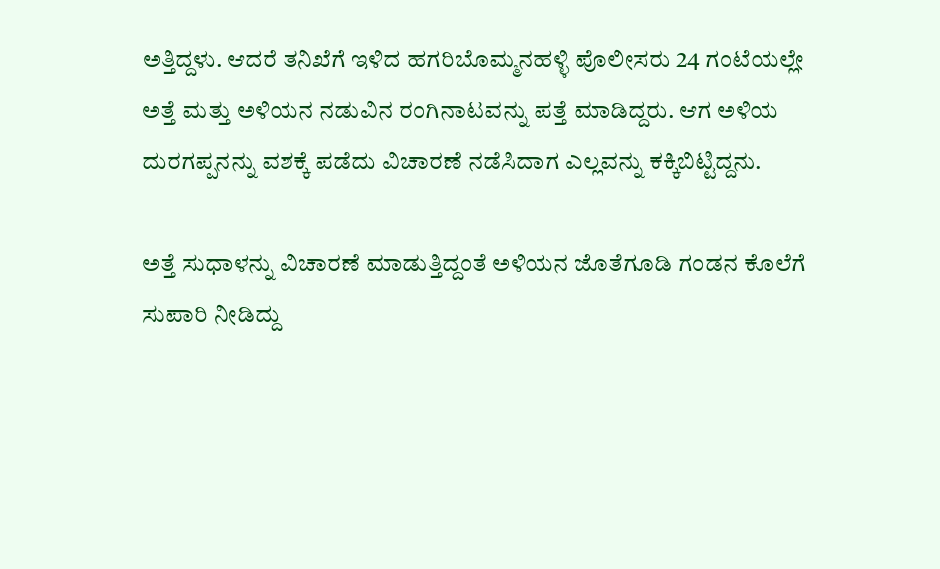ಅತ್ತಿದ್ದಳು. ಆದರೆ ತನಿಖೆಗೆ ಇಳಿದ ಹಗರಿಬೊಮ್ಮನಹಳ್ಳಿ ಪೊಲೀಸರು 24 ಗಂಟೆಯಲ್ಲೇ ಅತ್ತೆ ಮತ್ತು ಅಳಿಯನ ನಡುವಿನ ರಂಗಿನಾಟವನ್ನು ಪತ್ತೆ ಮಾಡಿದ್ದರು. ಆಗ ಅಳಿಯ ದುರಗಪ್ಪನನ್ನು ವಶಕ್ಕೆ ಪಡೆದು ವಿಚಾರಣೆ ನಡೆಸಿದಾಗ ಎಲ್ಲವನ್ನು ಕಕ್ಕಿಬಿಟ್ಟಿದ್ದನು.

ಅತ್ತೆ ಸುಧಾಳನ್ನು ವಿಚಾರಣೆ ಮಾಡುತ್ತಿದ್ದಂತೆ ಅಳಿಯನ ಜೊತೆಗೂಡಿ ಗಂಡನ ಕೊಲೆಗೆ ಸುಪಾರಿ ನೀಡಿದ್ದು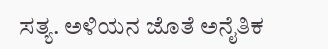ಸತ್ಯ. ಅಳಿಯನ ಜೊತೆ ಅನೈತಿಕ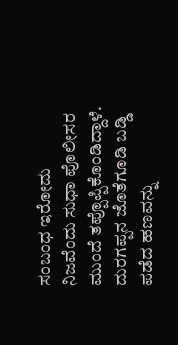ಸಂಬಂಧ ಇರೋದು ನಿಜವೆಂದು ಸುಧಾ ಪೊಲೀಸರ ಮುಂದೆ ತಪ್ಪೊಪ್ಪಿಕೊಂಡಿದ್ದಾಳೆ. ದುರಗಪ್ಪನ ಜೊತೆಗೂಡಿ ಬಡ್ಡಿ ಪಡೆದ ಹಣವನ್ನು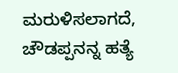ಮರುಳಿಸಲಾಗದೆ, ಚೌಡಪ್ಪನನ್ನ ಹತ್ಯೆ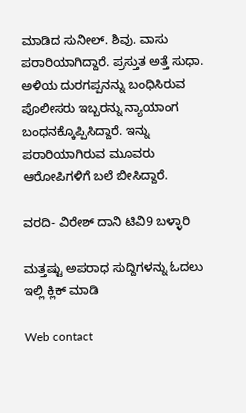ಮಾಡಿದ ಸುನೀಲ್. ಶಿವು. ವಾಸು ಪರಾರಿಯಾಗಿದ್ದಾರೆ. ಪ್ರಸ್ತುತ ಅತ್ತೆ ಸುಧಾ. ಅಳಿಯ ದುರಗಪ್ಪನನ್ನು ಬಂಧಿಸಿರುವ ಪೊಲೀಸರು ಇಬ್ಬರನ್ನು ನ್ಯಾಯಾಂಗ ಬಂಧನಕ್ಕೊಪ್ಪಿಸಿದ್ದಾರೆ. ಇನ್ನು ಪರಾರಿಯಾಗಿರುವ ಮೂವರು ಆರೋಪಿಗಳಿಗೆ ಬಲೆ ಬೀಸಿದ್ದಾರೆ.

ವರದಿ- ವಿರೇಶ್ ದಾನಿ ಟಿವಿ9 ಬಳ್ಳಾರಿ

ಮತ್ತಷ್ಟು ಅಪರಾಧ ಸುದ್ದಿಗಳನ್ನು ಓದಲು ಇಲ್ಲಿ ಕ್ಲಿಕ್ ಮಾಡಿ

Web contact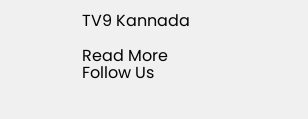TV9 Kannada

Read More
Follow Us